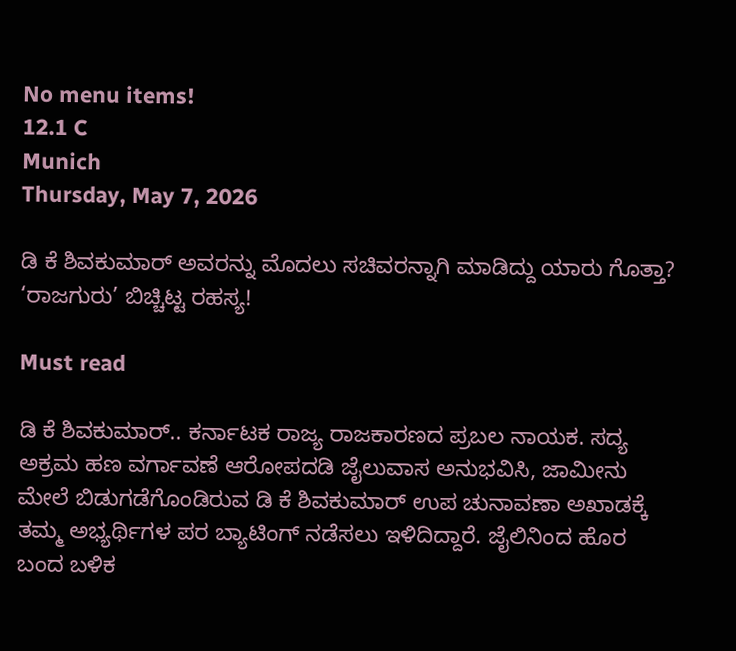No menu items!
12.1 C
Munich
Thursday, May 7, 2026

ಡಿ ಕೆ ಶಿವಕುಮಾರ್ ಅವರನ್ನು ಮೊದಲು ಸಚಿವರನ್ನಾಗಿ ಮಾಡಿದ್ದು ಯಾರು ಗೊತ್ತಾ? ‘ರಾಜಗುರು’ ಬಿಚ್ಚಿಟ್ಟ ರಹಸ್ಯ!

Must read

ಡಿ ಕೆ ಶಿವಕುಮಾರ್.. ಕರ್ನಾಟಕ ರಾಜ್ಯ ರಾಜಕಾರಣದ ಪ್ರಬಲ ನಾಯಕ. ಸದ್ಯ ಅಕ್ರಮ ಹಣ ವರ್ಗಾವಣೆ ಆರೋಪದಡಿ ಜೈಲುವಾಸ ಅನುಭವಿಸಿ, ಜಾಮೀನು ಮೇಲೆ ಬಿಡುಗಡೆಗೊಂಡಿರುವ ಡಿ ಕೆ ಶಿವಕುಮಾರ್ ಉಪ ಚುನಾವಣಾ ಅಖಾಡಕ್ಕೆ ತಮ್ಮ ಅಭ್ಯರ್ಥಿಗಳ ಪರ ಬ್ಯಾಟಿಂಗ್ ನಡೆಸಲು ಇಳಿದಿದ್ದಾರೆ. ಜೈಲಿನಿಂದ ಹೊರ ಬಂದ ಬಳಿಕ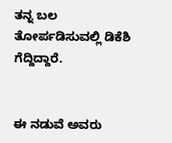ತನ್ನ ಬಲ ತೋರ್ಪಡಿಸುವಲ್ಲಿ ಡಿಕೆಶಿ ಗೆದ್ದಿದ್ದಾರೆ.


ಈ ನಡುವೆ ಅವರು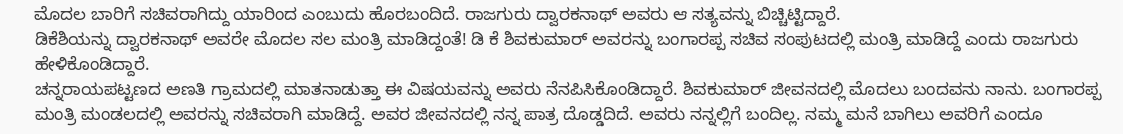ಮೊದಲ ಬಾರಿಗೆ ಸಚಿವರಾಗಿದ್ದು ಯಾರಿಂದ ಎಂಬುದು ಹೊರಬಂದಿದೆ. ರಾಜಗುರು ದ್ವಾರಕನಾಥ್ ಅವರು ಆ ಸತ್ಯವನ್ನು ಬಿಚ್ಚಿಟ್ಟಿದ್ದಾರೆ.
ಡಿಕೆಶಿಯನ್ನು ದ್ವಾರಕನಾಥ್ ಅವರೇ ಮೊದಲ ಸಲ ಮಂತ್ರಿ ಮಾಡಿದ್ದಂತೆ! ಡಿ ಕೆ ಶಿವಕುಮಾರ್ ಅವರನ್ನು ಬಂಗಾರಪ್ಪ ಸಚಿವ ಸಂಪುಟದಲ್ಲಿ ಮಂತ್ರಿ ಮಾಡಿದ್ದೆ ಎಂದು ರಾಜಗುರು ಹೇಳಿಕೊಂಡಿದ್ದಾರೆ.
ಚನ್ನರಾಯಪಟ್ಟಣದ ಅಣತಿ ಗ್ರಾಮದಲ್ಲಿ ಮಾತನಾಡುತ್ತಾ ಈ ವಿಷಯವನ್ನು ಅವರು ನೆನಪಿಸಿಕೊಂಡಿದ್ದಾರೆ. ಶಿವಕುಮಾರ್ ಜೀವನದಲ್ಲಿ ಮೊದಲು ಬಂದವನು ನಾನು. ಬಂಗಾರಪ್ಪ ಮಂತ್ರಿ ಮಂಡಲದಲ್ಲಿ ಅವರನ್ನು ಸಚಿವರಾಗಿ ಮಾಡಿದ್ದೆ. ಅವರ ಜೀವನದಲ್ಲಿ ನನ್ನ ಪಾತ್ರ ದೊಡ್ಡದಿದೆ. ಅವರು ನನ್ನಲ್ಲಿಗೆ ಬಂದಿಲ್ಲ. ನಮ್ಮ ಮನೆ ಬಾಗಿಲು ಅವರಿಗೆ ಎಂದೂ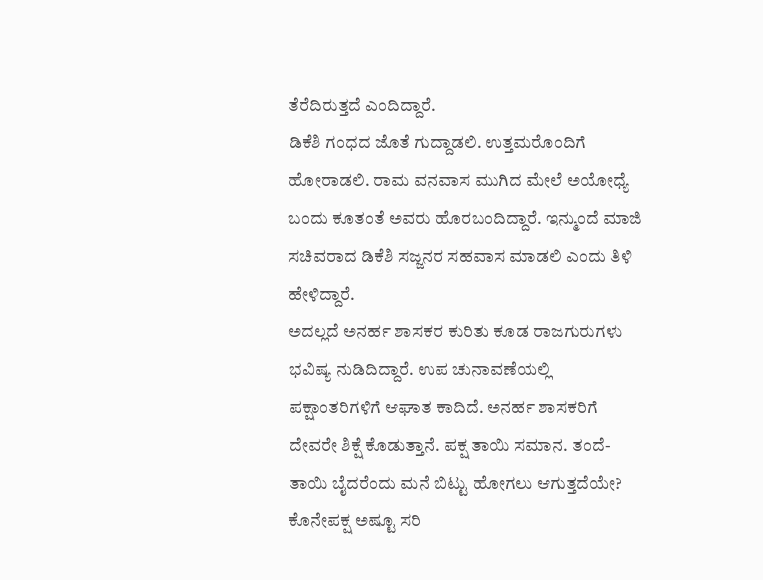ತೆರೆದಿರುತ್ತದೆ ಎಂದಿದ್ದಾರೆ.
ಡಿಕೆಶಿ ಗಂಧದ ಜೊತೆ ಗುದ್ದಾಡಲಿ. ಉತ್ತಮರೊಂದಿಗೆ ಹೋರಾಡಲಿ. ರಾಮ ವನವಾಸ ಮುಗಿದ ಮೇಲೆ ಅಯೋಧ್ಯೆ ಬಂದು ಕೂತಂತೆ ಅವರು ಹೊರಬಂದಿದ್ದಾರೆ. ಇನ್ಮುಂದೆ ಮಾಜಿ ಸಚಿವರಾದ ಡಿಕೆಶಿ ಸಜ್ಜನರ ಸಹವಾಸ ಮಾಡಲಿ ಎಂದು ತಿಳಿ ಹೇಳಿದ್ದಾರೆ.
ಅದಲ್ಲದೆ ಅನರ್ಹ ಶಾಸಕರ ಕುರಿತು ಕೂಡ ರಾಜಗುರುಗಳು ಭವಿಷ್ಯ ನುಡಿದಿದ್ದಾರೆ. ಉಪ ಚುನಾವಣೆಯಲ್ಲಿ ಪಕ್ಷಾಂತರಿಗಳಿಗೆ ಆಘಾತ ಕಾದಿದೆ. ಅನರ್ಹ ಶಾಸಕರಿಗೆ ದೇವರೇ ಶಿಕ್ಷೆ ಕೊಡುತ್ತಾನೆ. ಪಕ್ಷ ತಾಯಿ ಸಮಾನ. ತಂದೆ-ತಾಯಿ ಬೈದರೆಂದು ಮನೆ ಬಿಟ್ಟು ಹೋಗಲು ಆಗುತ್ತದೆಯೇ? ಕೊನೇಪಕ್ಷ ಅಷ್ಟೂ ಸರಿ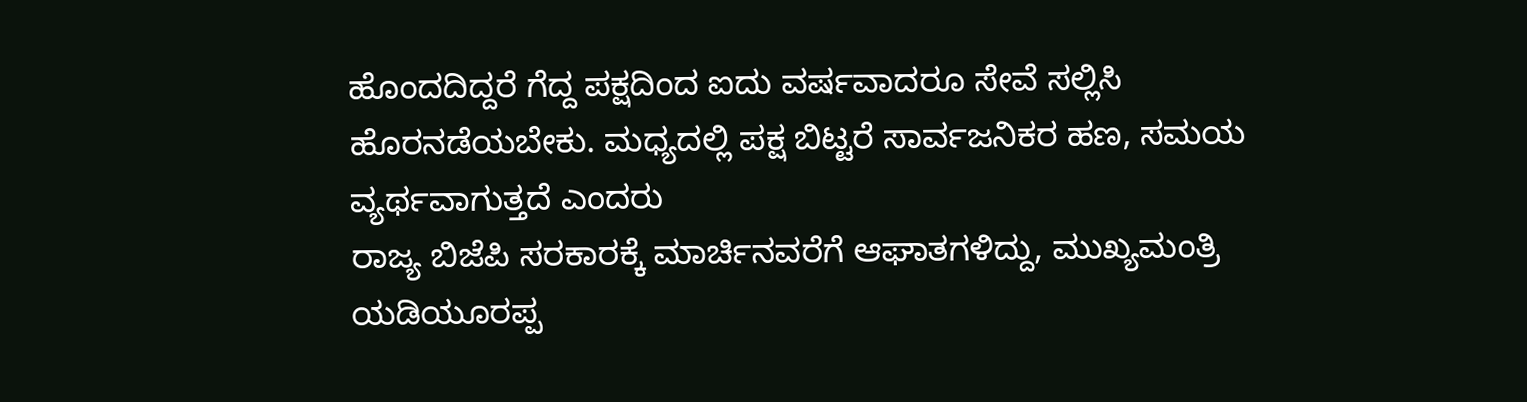ಹೊಂದದಿದ್ದರೆ ಗೆದ್ದ ಪಕ್ಷದಿಂದ ಐದು ವರ್ಷವಾದರೂ ಸೇವೆ ಸಲ್ಲಿಸಿ ಹೊರನಡೆಯಬೇಕು. ಮಧ್ಯದಲ್ಲಿ ಪಕ್ಷ ಬಿಟ್ಟರೆ ಸಾರ್ವಜನಿಕರ ಹಣ, ಸಮಯ ವ್ಯರ್ಥವಾಗುತ್ತದೆ ಎಂದರು
ರಾಜ್ಯ ಬಿಜೆಪಿ ಸರಕಾರಕ್ಕೆ ಮಾರ್ಚಿನವರೆಗೆ ಆಘಾತಗಳಿದ್ದು, ಮುಖ್ಯಮಂತ್ರಿ ಯಡಿಯೂರಪ್ಪ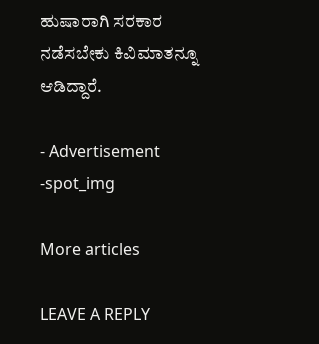ಹುಷಾರಾಗಿ ಸರಕಾರ ನಡೆಸಬೇಕು ಕಿವಿಮಾತನ್ನೂ ಆಡಿದ್ದಾರೆ.

- Advertisement -spot_img

More articles

LEAVE A REPLY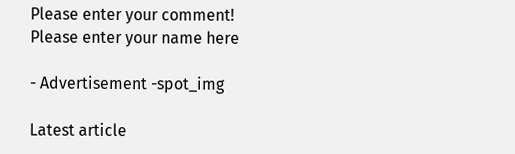Please enter your comment!
Please enter your name here

- Advertisement -spot_img

Latest article